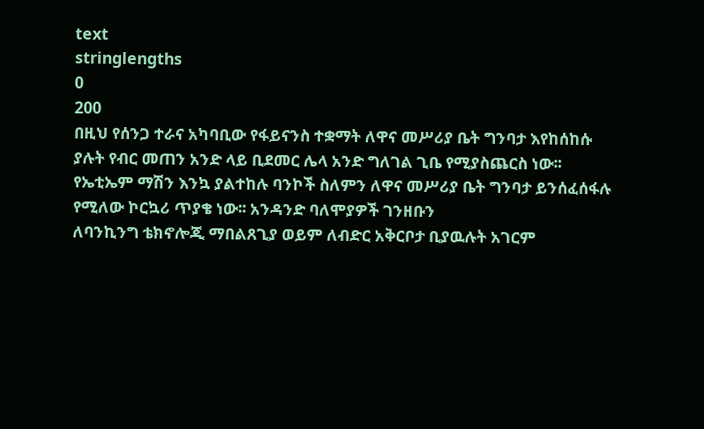text
stringlengths
0
200
በዚህ የሰንጋ ተራና አካባቢው የፋይናንስ ተቋማት ለዋና መሥሪያ ቤት ግንባታ እየከሰከሱ ያሉት የብር መጠን አንድ ላይ ቢደመር ሌላ አንድ ግለገል ጊቤ የሚያስጨርስ ነው፡፡ የኤቲኤም ማሽን እንኳ ያልተከሉ ባንኮች ስለምን ለዋና መሥሪያ ቤት ግንባታ ይንሰፈሰፋሉ የሚለው ኮርኳሪ ጥያቄ ነው፡፡ አንዳንድ ባለሞያዎች ገንዘቡን
ለባንኪንግ ቴክኖሎጂ ማበልጸጊያ ወይም ለብድር አቅርቦታ ቢያዉሉት አገርም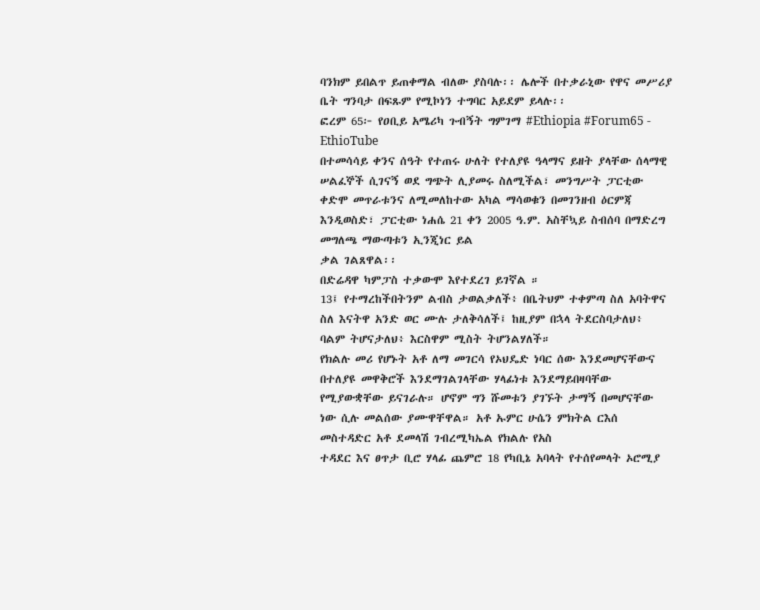ባንክም ይበልጥ ይጠቀማል ብለው ያስባሉ፡፡ ሌሎች በተቃራኒው የዋና መሥሪያ ቤት ግንባታ በፍጹም የሚኮነን ተግባር አይደም ይላሉ፡፡
ፎረም 65፦ የዐቢይ አሜሪካ ጉብኝት ግምገማ #Ethiopia #Forum65 - EthioTube
በተመሳሳይ ቀንና ሰዓት የተጠሩ ሁለት የተለያዩ ዓላማና ይዘት ያላቸው ሰላማዊ ሠልፈኞች ሲገናኝ ወደ ግጭት ሊያመሩ ስለሚችል፣ መንግሥት ፓርቲው ቀድሞ መጥራቱንና ለሚመለከተው አካል ማሳወቁን በመገንዘብ ዕርምጃ እንዲወስድ፣ ፓርቲው ነሐሴ 21 ቀን 2005 ዓ.ም. አስቸኳይ ስብሰባ በማድረግ መግለጫ ማውጣቱን ኢንጂነር ይል
ቃል ገልጸዋል፡፡
በድሬዳዋ ካምፓስ ተቃውሞ እየተደረገ ይገኛል ።
13፤ የተማረከችበትንም ልብስ ታወልቃለች፥ በቤትህም ተቀምጣ ስለ አባትዋና ስለ እናትዋ አንድ ወር ሙሉ ታለቅሳለች፤ ከዚያም በኋላ ትደርስባታለህ፥ ባልም ትሆናታለህ፥ እርስዋም ሚስት ትሆንልሃለች።
የክልሉ መሪ የሆኑት አቶ ለማ መገርሳ የኦህዴድ ነባር ሰው እንደመሆናቸውና በተለያዩ መዋቅሮች እንደማገልገላቸው ሃላፊነቱ እንደማይበዛባቸው የሚያውቋቸው ይናገራሉ። ሆኖም ግን ሹመቱን ያገኙት ታማኝ በመሆናቸው ነው ሲሉ መልሰው ያሙዋቸዋል። አቶ ኡምር ሁሴን ምክትል ርእሰ መስተዳድር አቶ ደመላሽ ገብረሚካኤል የክልሉ የአስ
ተዳደር እና ፀጥታ ቢሮ ሃላፊ ጨምሮ 18 የካቢኔ አባላት የተሰየመላት ኦሮሚያ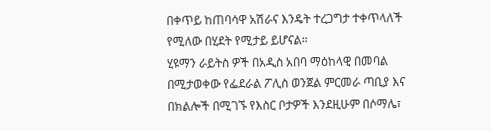በቀጥይ ከጠባሳዋ አሽራና እንዴት ተረጋግታ ተቀጥላለች የሚለው በሂደት የሚታይ ይሆናል።
ሂዩማን ራይትስ ዎች በአዲስ አበባ ማዕከላዊ በመባል በሚታወቀው የፌደራል ፖሊስ ወንጀል ምርመራ ጣቢያ እና በክልሎች በሚገኙ የእስር ቦታዎች እንደዚሁም በሶማሌ፣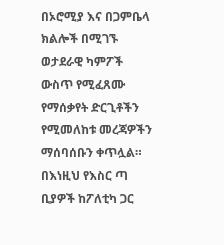በኦሮሚያ እና በጋምቤላ ክልሎች በሚገኙ ወታደራዊ ካምፖች ውስጥ የሚፈጸሙ የማሰቃየት ድርጊቶችን የሚመለከቱ መረጃዎችን ማሰባሰቡን ቀጥሏል። በእነዚህ የእስር ጣ
ቢያዎች ከፖለቲካ ጋር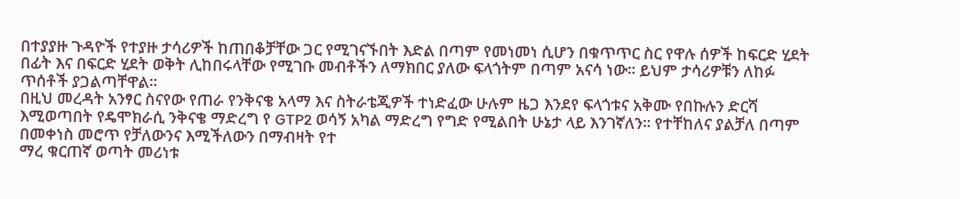በተያያዙ ጉዳዮች የተያዙ ታሳሪዎች ከጠበቆቻቸው ጋር የሚገናኙበት እድል በጣም የመነመነ ሲሆን በቁጥጥር ስር የዋሉ ሰዎች ከፍርድ ሂደት በፊት እና በፍርድ ሂደት ወቅት ሊከበሩላቸው የሚገቡ መብቶችን ለማክበር ያለው ፍላጎትም በጣም አናሳ ነው። ይህም ታሳሪዎቹን ለከፉ ጥሰቶች ያጋልጣቸዋል።
በዚህ መረዳት አንፃር ስናየው የጠራ የንቅናቄ አላማ እና ስትራቴጂዎች ተነድፈው ሁሉም ዜጋ እንደየ ፍላጎቱና አቅሙ የበኩሉን ድርሻ እሚወጣበት የዴሞክራሲ ንቅናቄ ማድረግ የ GTP2 ወሳኝ አካል ማድረግ የግድ የሚልበት ሁኔታ ላይ እንገኛለን፡፡ የተቸከለና ያልቻለ በጣም በመቀነስ መሮጥ የቻለውንና እሚችለውን በማብዛት የተ
ማረ ቁርጠኛ ወጣት መሪነቱ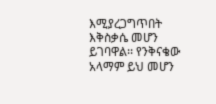እሚያረጋግጥበት እቅስቃሴ መሆን ይገባዋል፡፡ የንቅናቄው አላማም ይህ መሆን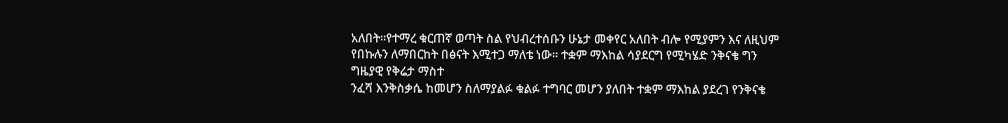አለበት፡፡የተማረ ቁርጠኛ ወጣት ስል የህብረተሰቡን ሁኔታ መቀየር አለበት ብሎ የሚያምን እና ለዚህም የበኩሉን ለማበርከት በፅናት እሚተጋ ማለቴ ነው። ተቋም ማእከል ሳያደርግ የሚካሄድ ንቅናቄ ግን ግዜያዊ የቅሬታ ማስተ
ንፈሻ እንቅስቃሴ ከመሆን ስለማያልፉ ቁልፉ ተግባር መሆን ያለበት ተቋም ማእከል ያደረገ የንቅናቄ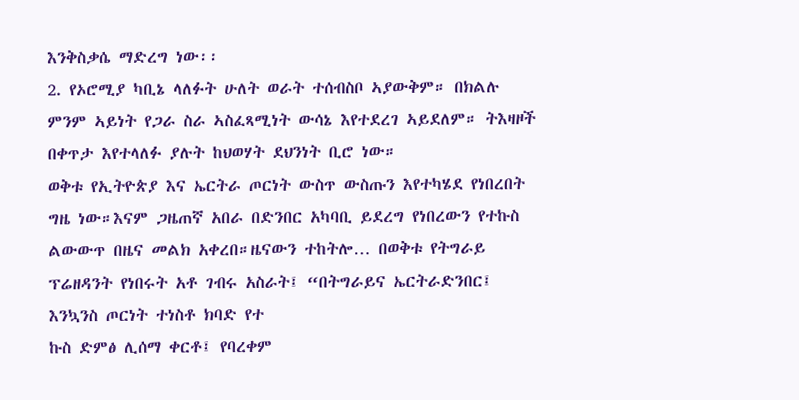እንቅስቃሴ ማድረግ ነው፡፡
2. የኦሮሚያ ካቢኔ ላለፉት ሁለት ወራት ተሰብስቦ ኣያውቅም። በክልሉ ምንም ኣይነት የጋራ ስራ ኣስፈጻሚነት ውሳኔ እየተደረገ ኣይደለም። ትእዛዞች በቀጥታ እየተላለፉ ያሉት ከህወሃት ደህንነት ቢሮ ነው።
ወቅቱ የኢትዮጵያ እና ኤርትራ ጦርነት ውስጥ ውስጡን እየተካሄደ የነበረበት ግዜ ነው።እናም ጋዜጠኛ አበራ በድንበር አካባቢ ይደረግ የነበረውን የተኩስ ልውውጥ በዜና መልክ አቀረበ።ዜናውን ተከትሎ… በወቅቱ የትግራይ ፕሬዘዳንት የነበሩት አቶ ገብሩ አስራት፤ “በትግራይና ኤርትራድንበር፤ እንኳንስ ጦርነት ተነስቶ ክባድ የተ
ኩስ ድምፅ ሊሰማ ቀርቶ፤ የባረቀም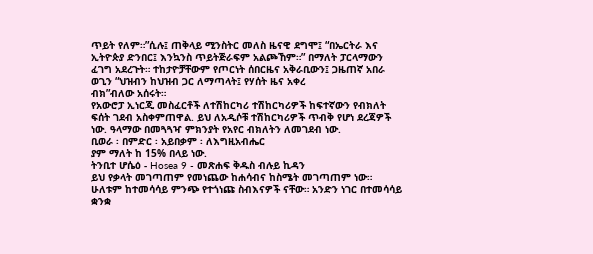ጥይት የለም።”ሲሉ፤ ጠቅላይ ሚንስትር መለስ ዜናዊ ደግሞ፤ “በኤርትራ እና ኢትዮጵያ ድንበር፤ እንኳንስ ጥይትጅራፍም አልጮኸም።” በማለት ፓርላማውን ፈገግ አደረጉት። ተከታዮቻቸውም የጦርነት ሰበርዜና አቅራቢውን፤ ጋዜጠኛ አበራ ወጊን “ህዝብን ከህዝብ ጋር ለማጣላት፤ የሃሰት ዜና አቀረ
ብክ”ብለው አሰሩት።
የአውሮፓ ኢነርጂ መስፈርቶች ለተሽከርካሪ ተሽከርካሪዎች ከፍተኛውን የብክለት ፍሰት ገደብ አስቀምጠዋል. ይህ ለአዲሶቹ ተሽከርካሪዎች ጥብቅ የሆነ ደረጃዎች ነው. ዓላማው በመጓጓዣ ምክንያት የአየር ብክለትን ለመገደብ ነው.
ቢወራ ፡ በምድር ፡ አይበቃም ፡ ለእግዚአብሔር
ያም ማለት ከ 15% በላይ ነው.
ትንቢተ ሆሴዕ - Hosea 9 - መጽሐፍ ቅዱስ ብሉይ ኪዳን
ይህ የቃላት መገጣጠም የመነጨው ከሐሳብና ከስሜት መገጣጠም ነው። ሁለቱም ከተመሳሳይ ምንጭ የተጎነጩ ስብእናዎች ናቸው። አንድን ነገር በተመሳሳይ ቋንቋ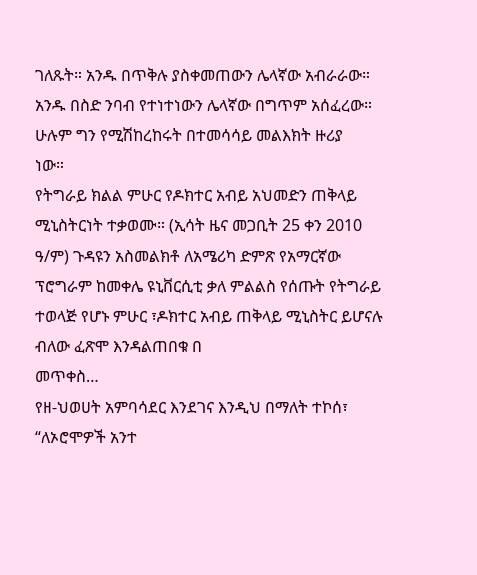ገለጹት። አንዱ በጥቅሉ ያስቀመጠውን ሌላኛው አብራራው። አንዱ በስድ ንባብ የተነተነውን ሌላኛው በግጥም አሰፈረው። ሁሉም ግን የሚሽከረከሩት በተመሳሳይ መልእክት ዙሪያ
ነው።
የትግራይ ክልል ምሁር የዶክተር አብይ አህመድን ጠቅላይ ሚኒስትርነት ተቃወሙ። (ኢሳት ዜና መጋቢት 25 ቀን 2010 ዓ/ም) ጉዳዩን አስመልክቶ ለአሜሪካ ድምጽ የአማርኛው ፕሮግራም ከመቀሌ ዩኒቨርሲቲ ቃለ ምልልስ የሰጡት የትግራይ ተወላጅ የሆኑ ምሁር ፣ዶክተር አብይ ጠቅላይ ሚኒስትር ይሆናሉ ብለው ፈጽሞ እንዳልጠበቁ በ
መጥቀስ…
የዘ-ህወሀት አምባሳደር እንደገና እንዲህ በማለት ተኮሰ፣ “ለኦሮሞዎች አንተ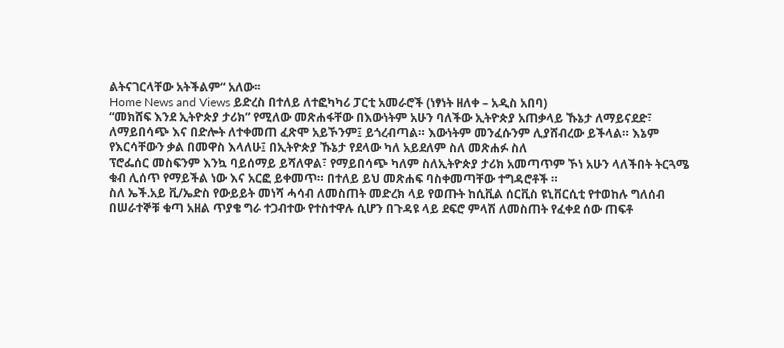ልትናገርላቸው አትችልም“ አለው፡፡
Home News and Views ይድረስ በተለይ ለተፎካካሪ ፓርቲ አመራሮች (ነፃነት ዘለቀ – አዲስ አበባ)
“መክሸፍ እንደ ኢትዮጵያ ታሪክ” የሚለው መጽሐፋቸው በእውነትም አሁን ባለችው ኢትዮጵያ አጠቃላይ ኹኔታ ለማይናደድ፣ ለማይበሳጭ እና በድሎት ለተቀመጠ ፈጽሞ አይኾንም፤ ይጎረብጣል። እውነትም መንፈሱንም ሊያሸብረው ይችላል። እኔም የእርሳቸውን ቃል በመዋስ እላለሁ፤ በኢትዮጵያ ኹኔታ የደላው ካለ አይደለም ስለ መጽሐፉ ስለ
ፕሮፌሰር መስፍንም እንኳ ባይሰማይ ይሻለዋል፣ የማይበሳጭ ካለም ስለኢትዮጵያ ታሪክ አመጣጥም ኾነ አሁን ላለችበት ትርጓሜ ቁብ ሊሰጥ የማይችል ነው እና አርፎ ይቀመጥ። በተለይ ይህ መጽሐፍ ባስቀመጣቸው ተግዳሮቶች ።
ስለ ኤች.አይ ቪ/ኤድስ የውይይት መነሻ ሓሳብ ለመስጠት መድረክ ላይ የወጡት ከሲቪል ሰርቪስ ዩኒቨርሲቲ የተወከሉ ግለሰብ በሠራተኞቹ ቁጣ አዘል ጥያቄ ግራ ተጋብተው የተስተዋሉ ሲሆን በጉዳዩ ላይ ደፍሮ ምላሽ ለመስጠት የፈቀደ ሰው ጠፍቶ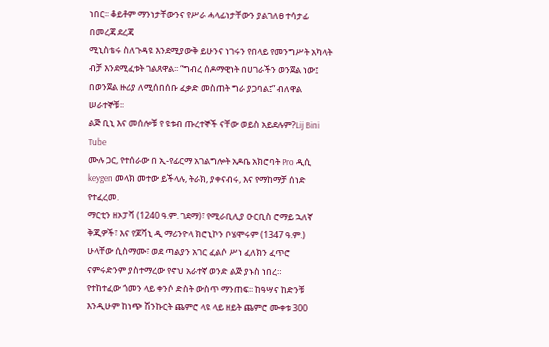ነበር፡፡ ቆይቶም ማንነታቸውንና የሥራ ሓላፊነታቸውን ያልገለፀ ተሳታፊ በመረጃ ደረጃ
ሚኒስቴሩ ስለጉዳዩ እንደሚያውቅ ይሁንና ነገሩን የበላይ የመንግሥት አካላት ብቻ እንደሚፈቱት ገልጸዋል፡፡ “ግብረ ሰዶማዊነት በሀገራችን ወንጀል ነው፤ በወንጀል ዙሪያ ለሚሰበሰቡ ፈቃድ መስጠት ግራ ያጋባል፤” ብለዋል ሠራተኞቹ፡፡
ልጅ ቢኒ እና መሰሎቹ የ ዩቱብ ጡረተኞች ናቸው ወይስ አይደሉም?Lij Bini Tube
ሙሉ ጋር, የተሰራው በ ኢ-የፊርማ አገልግሎት አዶቤ አክሮባት Pro ዲሲ keygen መላክ መተው ይችላሉ, ትራክ, ያቀናብሩ, እና የማከማቻ ሰነድ የተፈረመ.
ማርቲን ዘኦፓቫ (1240 ዓ.ም. ገደማ)፣ የሚራቢሊያ ዑርቢስ ሮማይ ኋለኛ ቅጂዎች፣ እና የጆቫኒ ዲ ማሪንዮላ ክሮኒኮን ቦሄሞሩም (1347 ዓ.ም.) ሁላቸው ሲስማሙ፣ ወደ ጣልያን አገር ፈልሶ ሥነ ፈለክን ፈጥሮ ናምሩድንም ያስተማረው የኖህ አራተኛ ወንድ ልጅ ያኑስ ነበረ።
የተከተፈው ጎመን ላይ ቀንሶ ድስት ውስጥ ማንጠፍ፡፡ ከዓሣና ከድንቹ እንዲሁም ከነጭ ሽንኩርት ጨምሮ ላዩ ላይ ዘይት ጨምሮ ሙቀቱ 300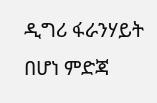ዲግሪ ፋራንሃይት በሆነ ምድጃ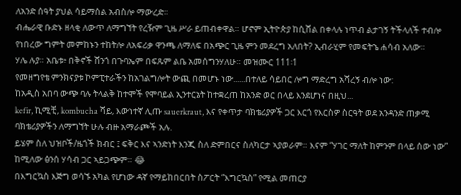ለአንድ ሰዓት ያህል ሳይማሰል አብስሎ ማውረድ፡፡
ብሔራዊ ቡድኑ ዘላቂ ለውጥ ለማግኘት የረዥም ጊዜ ሥራ ይጠብቀዋል። ሆኖም ኢትዮጵያ ከሲሸል በቀላሉ ነጥብ ልታገኝ ትችላለች ተብሎ የነበረው ግምት መምከኑን ተከትሎ ለአፍሪቃ ዋንጫ ለማለፍ በአጭር ጊዜ ምን መደረግ አለበት? ኢብራሂም የመፍትኄ ሐሳብ አለው።
ሃሌ ሉያ። አቤቱ፥ በቅኖች ሸንጎ በጉባኤም በፍጹም ልቤ አመሰግንሃለሁ። መዝሙር 111፡1
የመዘግየቴ ምንክናያቱ ኮምፒተራችን ከአገልግሎት ውጪ በመሆኑ ነው......በተለይ ሳይበር ሎግ ማድረግ አሻረኝ ብሎ ነው:
ከአዲስ አበባ ውጭ ባሉ ትላልቅ ከተሞች የሞባይል ኢንተርኔት ከተቋረጠ ከአንድ ወር በላይ እንደሆነና በዚህ...
kefir, ኪሚቺ, kombucha ሻይ, እውነተኛ ሊጡ sauerkraut, እና የቀጥታ ባክቴሪያዎች ጋር እርጎ የእርስዎ ስርዓት ወደ አንዳንድ ጠቃሚ ባክቴሪያዎችን ለማግኘት ሁሉ ብዙ አማራጮች አሉ.
ይሄም ስለ ህዝቦች/ዜጎች ክብር ፤ ፍቅር እና ኣንድነት እንጂ ስለ ድምበርና ስለካርታ ኣያወራም። እናም “ሃገር ማለት ከምንም በላይ ሰው ነው” ከሚለው ፅንሰ ሃሳብ ጋር ኣይጋጭም። 😂
በእግርኳስ እጅግ ወሳኙ አካል የሆነው ዳኛ የማይከበርበት ስፖርት “እግርኳስ” የሚል መጠርያ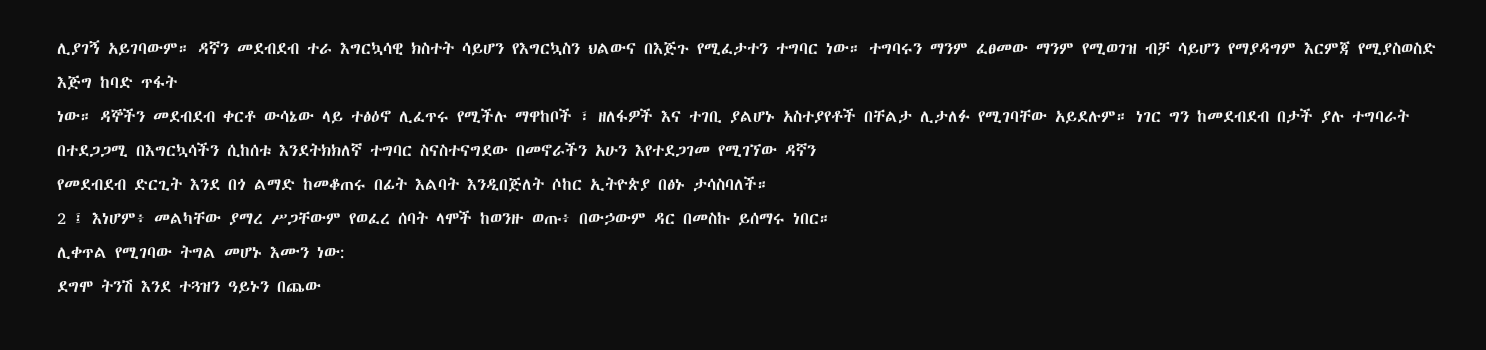ሊያገኝ አይገባውም። ዳኛን መደብደብ ተራ እግርኳሳዊ ክስተት ሳይሆን የእግርኳስን ህልውና በእጅጉ የሚፈታተን ተግባር ነው። ተግባሩን ማንም ፈፀመው ማንም የሚወገዝ ብቻ ሳይሆን የማያዳግም እርምጃ የሚያስወስድ እጅግ ከባድ ጥፋት
ነው። ዳኞችን መደብደብ ቀርቶ ውሳኔው ላይ ተፅዕኖ ሊፈጥሩ የሚችሉ ማዋከቦች ፣ ዘለፋዎች እና ተገቢ ያልሆኑ አስተያየቶች በቸልታ ሊታለፉ የሚገባቸው አይደሉም። ነገር ግን ከመደብደብ በታች ያሉ ተግባራት በተደጋጋሚ በእግርኳሳችን ሲከሰቱ እንደትክክለኛ ተግባር ስናስተናግደው በመኖራችን አሁን እየተደጋገመ የሚገኘው ዳኛን
የመደብደብ ድርጊት እንደ በጎ ልማድ ከመቆጠሩ በፊት እልባት እንዲበጅለት ሶከር ኢትዮጵያ በፅኑ ታሳስባለች።
2 ፤ እነሆም፥ መልካቸው ያማረ ሥጋቸውም የወፈረ ሰባት ላሞች ከወንዙ ወጡ፥ በውኃውም ዳር በመስኩ ይሰማሩ ነበር።
ሊቀጥል የሚገባው ትግል መሆኑ እሙን ነው:
ደግሞ ትንሽ እንደ ተጓዝን ዓይኑን በጨው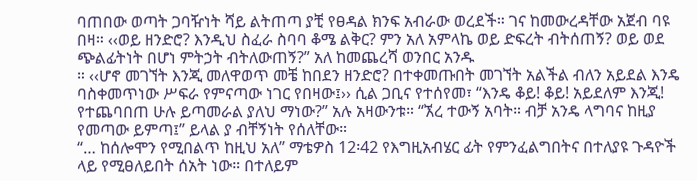ባጠበው ወጣት ጋባዥነት ሻይ ልትጠጣ ያቺ የፀዳል ክንፍ አብራው ወረደች። ገና ከመውረዳቸው አጀብ ባዩ በዛ። ‹‹ወይ ዘንድሮ? እንዲህ ስፈራ ስባባ ቆሜ ልቅር? ምን አለ አምላኬ ወይ ድፍረት ብትሰጠኝ? ወይ ወደ ጭልፊትነት በሆነ ምትኃት ብትለውጠኝ?” አለ ከመጨረሻ ወንበር አንዱ
። ‹‹ሆኖ መገኘት እንጂ መለዋወጥ መቼ ከበደን ዘንድሮ? በተቀመጡበት መገኘት አልችል ብለን አይደል እንዴ ባስቀመጥነው ሥፍራ የምናጣው ነገር የበዛው፤›› ሲል ጋቢና የተሰየመ፣ “እንዴ ቆይ! ቆይ! አይደለም እንጂ! የተጨባበጠ ሁሉ ይጣመራል ያለህ ማነው?” አሉ አዛውንቱ። “ኧረ ተውኝ አባት። ብቻ አንዴ ላግባና ከዚያ
የመጣው ይምጣ፤” ይላል ያ ብቸኝነት የሰለቸው።
“… ከሰሎሞን የሚበልጥ ከዚህ አለ” ማቴዎስ 12፡42 የእግዚአብሄር ፊት የምንፈልግበትና በተለያዩ ጉዳዮች ላይ የሚፀለይበት ሰአት ነው። በተለይም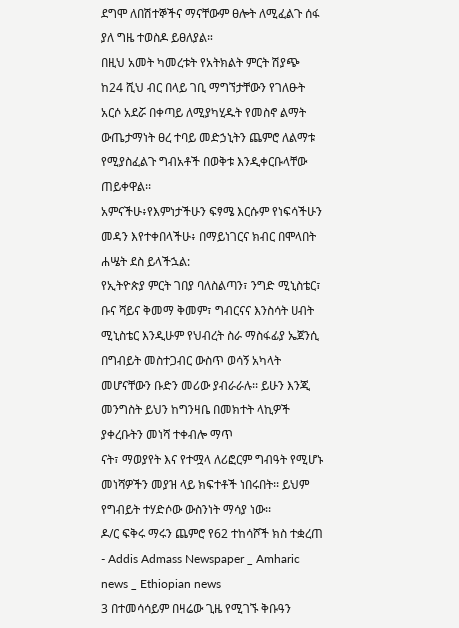ደግሞ ለበሽተኞችና ማናቸውም ፀሎት ለሚፈልጉ ሰፋ ያለ ግዜ ተወስዶ ይፀለያል።
በዚህ አመት ካመረቱት የአትክልት ምርት ሽያጭ ከ24 ሺህ ብር በላይ ገቢ ማግኘታቸውን የገለፁት አርሶ አደሯ በቀጣይ ለሚያካሂዱት የመስኖ ልማት ውጤታማነት ፀረ ተባይ መድኃኒትን ጨምሮ ለልማቱ የሚያስፈልጉ ግብአቶች በወቅቱ እንዲቀርቡላቸው ጠይቀዋል፡፡
አምናችሁ፥የእምነታችሁን ፍፃሜ እርሱም የነፍሳችሁን መዳን እየተቀበላችሁ፥ በማይነገርና ክብር በሞላበት ሐሤት ደስ ይላችኋል:
የኢትዮጵያ ምርት ገበያ ባለስልጣን፣ ንግድ ሚኒስቴር፣ ቡና ሻይና ቅመማ ቅመም፣ ግብርናና እንስሳት ሀብት ሚኒስቴር እንዲሁም የህብረት ስራ ማስፋፊያ ኤጀንሲ በግብይት መስተጋብር ውስጥ ወሳኝ አካላት መሆናቸውን ቡድን መሪው ያብራራሉ፡፡ ይሁን እንጂ መንግስት ይህን ከግንዛቤ በመክተት ላኪዎች ያቀረቡትን መነሻ ተቀብሎ ማጥ
ናት፣ ማወያየት እና የተሟላ ለሪፎርም ግብዓት የሚሆኑ መነሻዎችን መያዝ ላይ ክፍተቶች ነበሩበት፡፡ ይህም የግብይት ተሃድሶው ውስንነት ማሳያ ነው፡፡
ዶ/ር ፍቅሩ ማሩን ጨምሮ የ62 ተከሳሾች ክስ ተቋረጠ - Addis Admass Newspaper _ Amharic news _ Ethiopian news
3 በተመሳሳይም በዛሬው ጊዜ የሚገኙ ቅቡዓን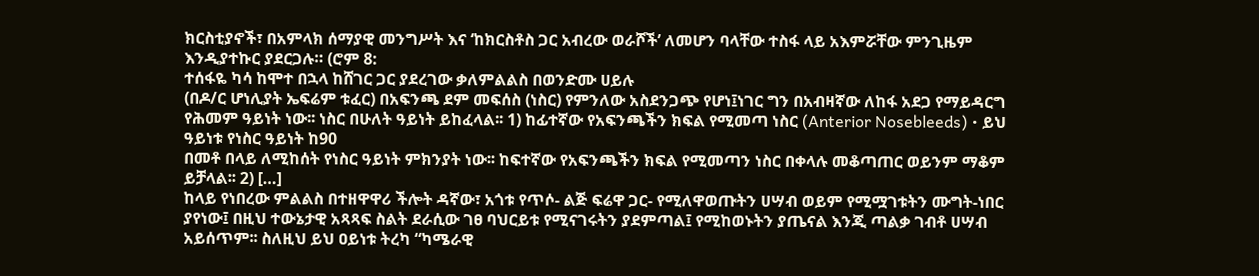ክርስቲያኖች፣ በአምላክ ሰማያዊ መንግሥት እና ‘ከክርስቶስ ጋር አብረው ወራሾች’ ለመሆን ባላቸው ተስፋ ላይ አእምሯቸው ምንጊዜም እንዲያተኩር ያደርጋሉ። (ሮም 8:
ተሰፋዬ ካሳ ከሞተ በኋላ ከሸገር ጋር ያደረገው ቃለምልልስ በወንድሙ ሀይሉ
(በዶ/ር ሆነሊያት ኤፍሬም ቱፈር) በአፍንጫ ደም መፍሰስ (ነስር) የምንለው አስደንጋጭ የሆነ፤ነገር ግን በአብዛኛው ለከፋ አደጋ የማይዳርግ የሕመም ዓይነት ነው፡፡ ነስር በሁለት ዓይነት ይከፈላል፡፡ 1) ከፊተኛው የአፍንጫችን ክፍል የሚመጣ ነስር (Anterior Nosebleeds) • ይህ ዓይነቱ የነስር ዓይነት ከ90
በመቶ በላይ ለሚከሰት የነስር ዓይነት ምክንያት ነው፡፡ ከፍተኛው የአፍንጫችን ክፍል የሚመጣን ነስር በቀላሉ መቆጣጠር ወይንም ማቆም ይቻላል፡፡ 2) […]
ከላይ የነበረው ምልልስ በተዘዋዋሪ ችሎት ዳኛው፣ አጎቱ የጥሶ- ልጅ ፍሬዋ ጋር- የሚለዋወጡትን ሀሣብ ወይም የሚሟገቱትን ሙግት-ነበር ያየነው፤ በዚህ ተውኔታዊ አጻጻፍ ስልት ደራሲው ገፀ ባህርይቱ የሚናገሩትን ያደምጣል፤ የሚከወኑትን ያጤናል እንጂ ጣልቃ ገብቶ ሀሣብ አይሰጥም፡፡ ስለዚህ ይህ ዐይነቱ ትረካ “ካሜራዊ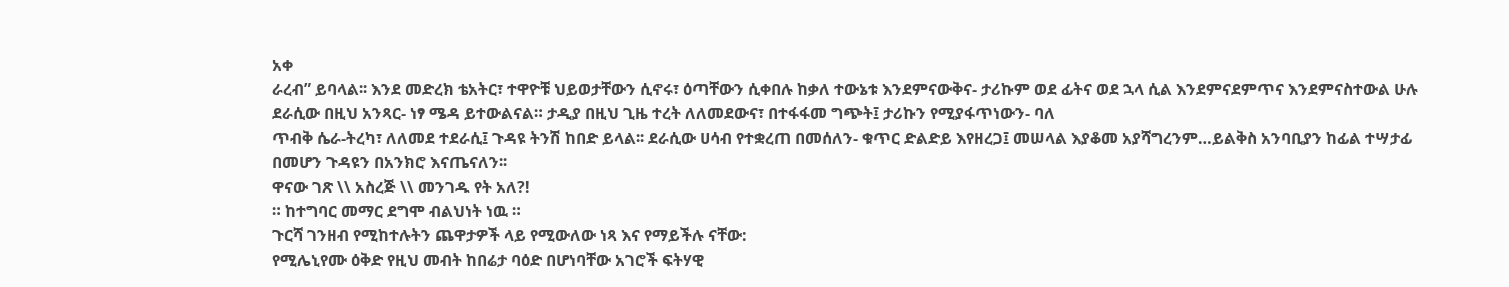አቀ
ራረብ” ይባላል፡፡ እንደ መድረክ ቴአትር፣ ተዋዮቹ ህይወታቸውን ሲኖሩ፣ ዕጣቸውን ሲቀበሉ ከቃለ ተውኔቱ እንደምናውቅና- ታሪኩም ወደ ፊትና ወደ ኋላ ሲል እንደምናደምጥና እንደምናስተውል ሁሉ ደራሲው በዚህ አንጻር- ነፃ ሜዳ ይተውልናል። ታዲያ በዚህ ጊዜ ተረት ለለመደውና፣ በተፋፋመ ግጭት፤ ታሪኩን የሚያፋጥነውን- ባለ
ጥብቅ ሴራ-ትረካ፣ ለለመደ ተደራሲ፤ ጉዳዩ ትንሽ ከበድ ይላል፡፡ ደራሲው ሀሳብ የተቋረጠ በመሰለን- ቁጥር ድልድይ እየዘረጋ፤ መሠላል እያቆመ አያሻግረንም…ይልቅስ አንባቢያን ከፊል ተሣታፊ በመሆን ጉዳዩን በአንክሮ እናጤናለን፡፡
ዋናው ገጽ \\ አስረጅ \\ መንገዱ የት አለ?!
። ከተግባር መማር ደግሞ ብልህነት ነዉ ።
ጉርሻ ገንዘብ የሚከተሉትን ጨዋታዎች ላይ የሚውለው ነጻ እና የማይችሉ ናቸው:
የሚሌኒየሙ ዕቅድ የዚህ መብት ከበሬታ ባዕድ በሆነባቸው አገሮች ፍትሃዊ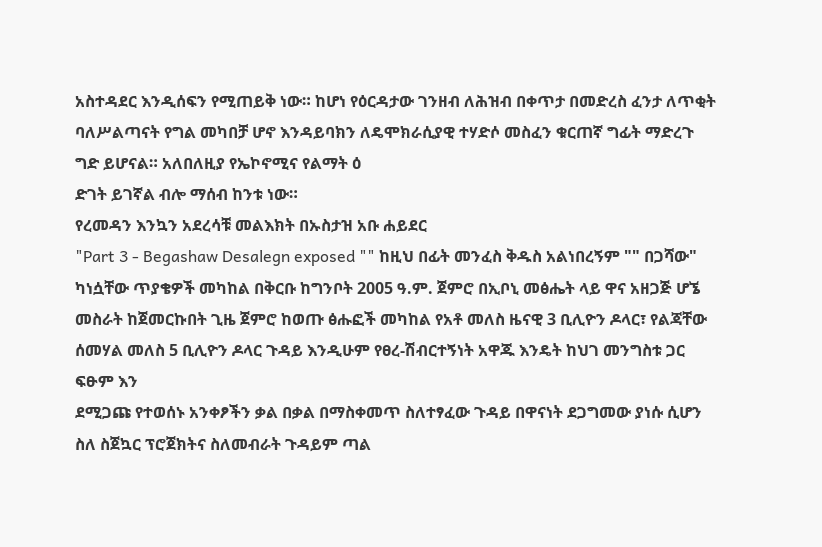አስተዳደር እንዲሰፍን የሚጠይቅ ነው። ከሆነ የዕርዳታው ገንዘብ ለሕዝብ በቀጥታ በመድረስ ፈንታ ለጥቂት ባለሥልጣናት የግል መካበቻ ሆኖ እንዳይባክን ለዴሞክራሲያዊ ተሃድሶ መስፈን ቁርጠኛ ግፊት ማድረጉ ግድ ይሆናል። አለበለዚያ የኤኮኖሚና የልማት ዕ
ድገት ይገኛል ብሎ ማሰብ ከንቱ ነው።
የረመዳን እንኳን አደረሳቹ መልእክት በኡስታዝ አቡ ሐይደር
"Part 3 - Begashaw Desalegn exposed "" ከዚህ በፊት መንፈስ ቅዱስ አልነበረኝም "" በጋሻው"
ካነሷቸው ጥያቄዎች መካከል በቅርቡ ከግንቦት 2005 ዓ.ም. ጀምሮ በኢቦኒ መፅሔት ላይ ዋና አዘጋጅ ሆኜ መስራት ከጀመርኩበት ጊዜ ጀምሮ ከወጡ ፅሑፎች መካከል የአቶ መለስ ዜናዊ 3 ቢሊዮን ዶላር፣ የልጃቸው ሰመሃል መለስ 5 ቢሊዮን ዶላር ጉዳይ እንዲሁም የፀረ-ሽብርተኝነት አዋጁ እንዴት ከህገ መንግስቱ ጋር ፍፁም እን
ደሚጋጩ የተወሰኑ አንቀፆችን ቃል በቃል በማስቀመጥ ስለተፃፈው ጉዳይ በዋናነት ደጋግመው ያነሱ ሲሆን ስለ ስጀኳር ፕሮጀክትና ስለመብራት ጉዳይም ጣል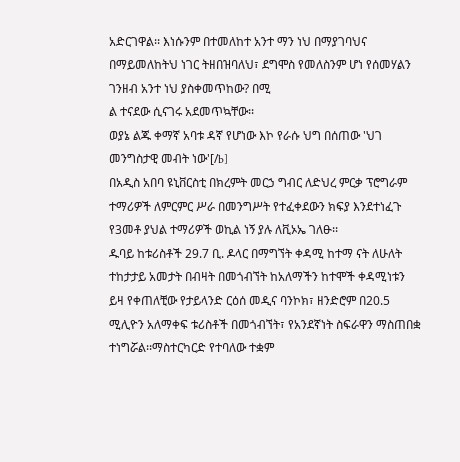አድርገዋል፡፡ እነሱንም በተመለከተ አንተ ማን ነህ በማያገባህና በማይመለከትህ ነገር ትዘበዝባለህ፣ ደግሞስ የመለስንም ሆነ የሰመሃልን ገንዘብ አንተ ነህ ያስቀመጥከው? በሚ
ል ተናደው ሲናገሩ አደመጥኳቸው፡፡
ወያኔ ልጁ ቀማኛ አባቱ ዳኛ የሆነው እኮ የራሱ ህግ በሰጠው 'ህገ መንግስታዊ መብት ነው'[/b]
በአዲስ አበባ ዩኒቨርስቲ በክረምት መርኃ ግብር ለድህረ ምርቃ ፕሮግራም ተማሪዎች ለምርምር ሥራ በመንግሥት የተፈቀደውን ክፍያ እንደተነፈጉ የ3መቶ ያህል ተማሪዎች ወኪል ነኝ ያሉ ለቪኦኤ ገለፁ፡፡
ዱባይ ከቱሪስቶች 29.7 ቢ. ዶላር በማግኘት ቀዳሚ ከተማ ናት ለሁለት ተከታታይ አመታት በብዛት በመጎብኘት ከአለማችን ከተሞች ቀዳሚነቱን ይዛ የቀጠለቺው የታይላንድ ርዕሰ መዲና ባንኮክ፣ ዘንድሮም በ20.5 ሚሊዮን አለማቀፍ ቱሪስቶች በመጎብኘት፣ የአንደኛነት ስፍራዋን ማስጠበቋ ተነግሯል፡፡ማስተርካርድ የተባለው ተቋም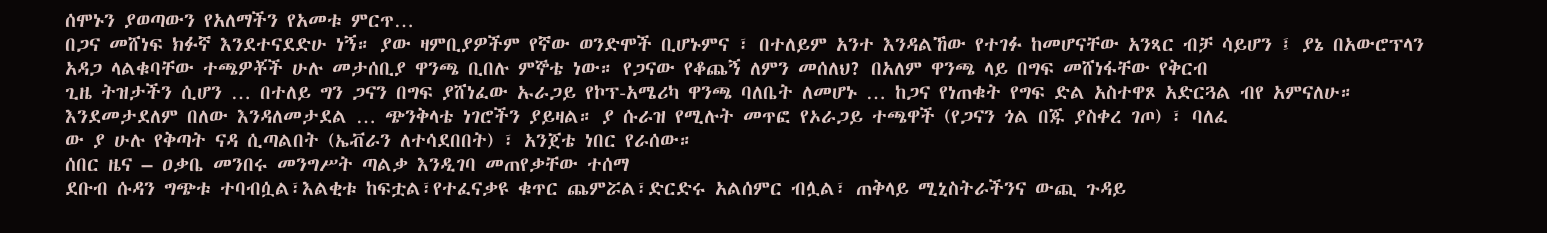ሰሞኑን ያወጣውን የአለማችን የአመቱ ምርጥ…
በጋና መሸነፍ ክፉኛ እንደተናደድሁ ነኝ። ያው ዛምቢያዎችም የኛው ወንድሞች ቢሆኑምና ፣ በተለይም አንተ እንዳልኸው የተገፉ ከመሆናቸው አንጻር ብቻ ሳይሆን ፤ ያኔ በአውሮፕላን አዳጋ ላልቁባቸው ተጫዎቾች ሁሉ መታሰቢያ ዋንጫ ቢበሉ ምኞቴ ነው። የጋናው የቆጨኝ ለምን መሰለህ? በአለም ዋንጫ ላይ በግፍ መሸነፋቸው የቅርብ
ጊዜ ትዝታችን ሲሆን … በተለይ ግን ጋናን በግፍ ያሸነፈው ኡራጋይ የኮፕ-አሜሪካ ዋንጫ ባለቤት ለመሆኑ … ከጋና የነጠቁት የግፍ ድል አስተዋጾ አድርጓል ብየ አምናለሁ። እንደመታደለም በለው እንዳለመታደል … ጭንቅላቴ ነገሮችን ያይዛል። ያ ሱራዝ የሚሉት መጥፎ የኦራጋይ ተጫዋች (የጋናን ጎል በጁ ያስቀረ ገጦ) ፣ ባለፈ
ው ያ ሁሉ የቅጣት ናዳ ሲጣልበት (ኤቭራን ለተሳደበበት) ፣ አንጀቴ ነበር የራሰው።
ሰበር ዜና – ዐቃቤ መንበሩ መንግሥት ጣልቃ እንዲገባ መጠየቃቸው ተሰማ
ደቡብ ሱዳን ግጭቱ ተባብሷል፣እልቂቱ ከፍቷል፣የተፈናቃዩ ቁጥር ጨምሯል፣ድርድሩ አልሰምር ብሏል፣ ጠቅላይ ሚኒስትራችንና ውጪ ጉዳይ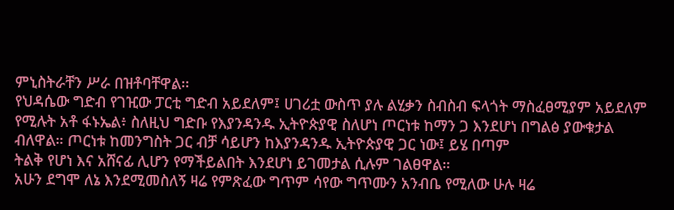ምኒስትራቸን ሥራ በዝቶባቸዋል፡፡
የህዳሴው ግድብ የገዢው ፓርቲ ግድብ አይደለም፤ ሀገሪቷ ውስጥ ያሉ ልሂቃን ስብስብ ፍላጎት ማስፈፀሚያም አይደለም የሚሉት አቶ ፋኑኤል፥ ስለዚህ ግድቡ የእያንዳንዱ ኢትዮጵያዊ ስለሆነ ጦርነቱ ከማን ጋ እንደሆነ በግልፅ ያውቁታል ብለዋል። ጦርነቱ ከመንግስት ጋር ብቻ ሳይሆን ከእያንዳንዱ ኢትዮጵያዊ ጋር ነው፤ ይሄ በጣም
ትልቅ የሆነ እና አሸናፊ ሊሆን የማችይልበት እንደሆነ ይገመታል ሲሉም ገልፀዋል።
አሁን ደግሞ ለኔ እንደሚመስለኝ ዛሬ የምጽፈው ግጥም ሳየው ግጥሙን አንብቤ የሚለው ሁሉ ዛሬ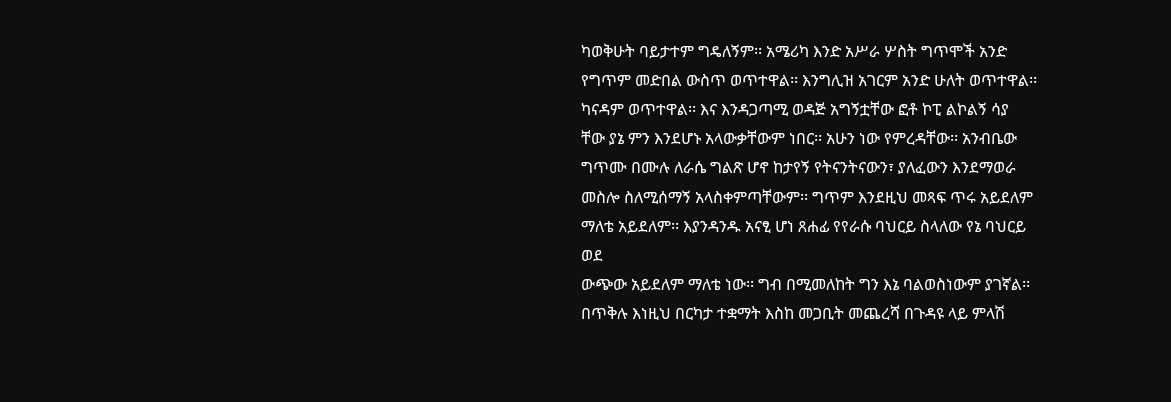ካወቅሁት ባይታተም ግዴለኝም፡፡ አሜሪካ እንድ አሥራ ሦስት ግጥሞች አንድ የግጥም መድበል ውስጥ ወጥተዋል፡፡ እንግሊዝ አገርም አንድ ሁለት ወጥተዋል፡፡ ካናዳም ወጥተዋል፡፡ እና እንዳጋጣሚ ወዳጅ አግኝቷቸው ፎቶ ኮፒ ልኮልኝ ሳያ
ቸው ያኔ ምን እንደሆኑ አላውቃቸውም ነበር፡፡ አሁን ነው የምረዳቸው፡፡ አንብቤው ግጥሙ በሙሉ ለራሴ ግልጽ ሆኖ ከታየኝ የትናንትናውን፣ ያለፈውን እንደማወራ መስሎ ስለሚሰማኝ አላስቀምጣቸውም፡፡ ግጥም እንደዚህ መጻፍ ጥሩ አይደለም ማለቴ አይደለም፡፡ እያንዳንዱ አናፂ ሆነ ጸሐፊ የየራሱ ባህርይ ስላለው የኔ ባህርይ ወደ
ውጭው አይደለም ማለቴ ነው፡፡ ግብ በሚመለከት ግን እኔ ባልወስነውም ያገኛል፡፡
በጥቅሉ እነዚህ በርካታ ተቋማት እስከ መጋቢት መጨረሻ በጉዳዩ ላይ ምላሽ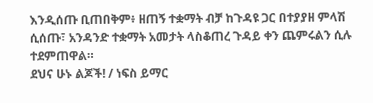እንዲሰጡ ቢጠበቅም፥ ዘጠኝ ተቋማት ብቻ ከጉዳዩ ጋር በተያያዘ ምላሽ ሲሰጡ፣ አንዳንድ ተቋማት አመታት ላስቆጠረ ጉዳይ ቀን ጨምሩልን ሲሉ ተደምጠዋል።
ደህና ሁኑ ልጆች! / ነፍስ ይማር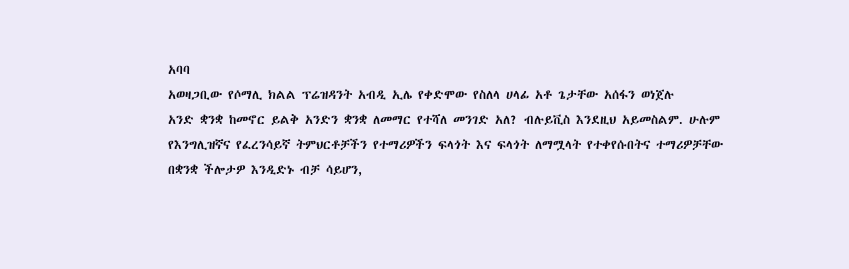አባባ
አወዛጋቢው የሶማሊ ክልል ፕሬዝዳንት አብዲ ኢሌ የቀድሞው የስለላ ሀላፊ አቶ ጌታቸው አሰፋን ወነጀሉ
አንድ ቋንቋ ከመኖር ይልቅ አንድን ቋንቋ ለመማር የተሻለ መንገድ አለ? ብሉይቪስ እንደዚህ አይመስልም. ሁሉም የእንግሊዝኛና የፈረንሳይኛ ትምህርቶቻችን የተማሪዎችን ፍላጎት እና ፍላጎት ለማሟላት የተቀየሱበትና ተማሪዎቻቸው በቋንቋ ችሎታዎ እንዲድኑ ብቻ ሳይሆን,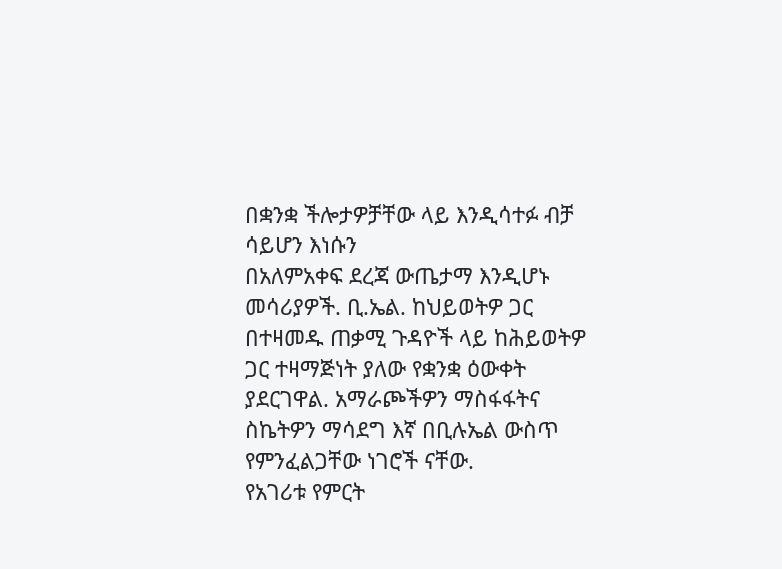በቋንቋ ችሎታዎቻቸው ላይ እንዲሳተፉ ብቻ ሳይሆን እነሱን
በአለምአቀፍ ደረጃ ውጤታማ እንዲሆኑ መሳሪያዎች. ቢ.ኤል. ከህይወትዎ ጋር በተዛመዱ ጠቃሚ ጉዳዮች ላይ ከሕይወትዎ ጋር ተዛማጅነት ያለው የቋንቋ ዕውቀት ያደርገዋል. አማራጮችዎን ማስፋፋትና ስኬትዎን ማሳደግ እኛ በቢሉኤል ውስጥ የምንፈልጋቸው ነገሮች ናቸው.
የአገሪቱ የምርት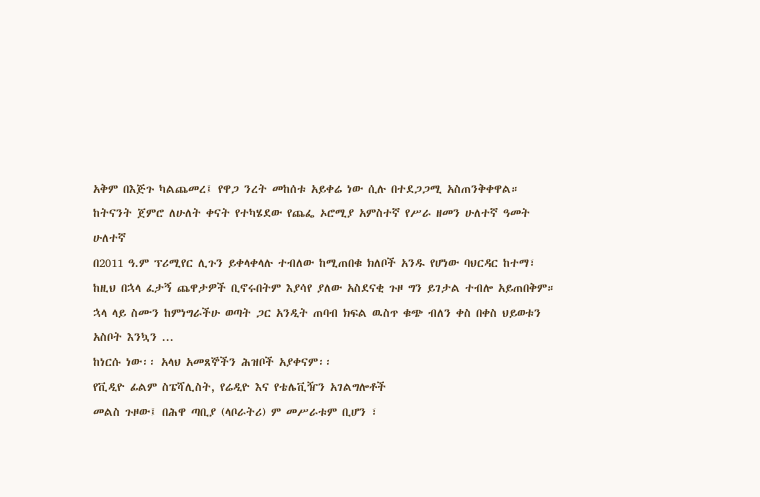አቅም በእጅጉ ካልጨመረ፤ የዋጋ ንረት መከሰቱ አይቀሬ ነው ሲሉ በተደጋጋሚ አስጠንቅቀዋል።
ከትናንት ጀምሮ ለሁለት ቀናት የተካሄደው የጨፌ ኦሮሚያ አምስተኛ የሥራ ዘመን ሁለተኛ ዓመት ሁለተኛ
በ2011 ዓ.ም ፕሪሚየር ሊጉን ይቀላቀላሉ ተብለው ከሚጠበቁ ክለቦች አንዱ የሆነው ባህርዳር ከተማ፣ ከዚህ በኋላ ፈታኝ ጨዋታዎች ቢኖሩበትም እያሳየ ያለው አስደናቂ ጉዞ ግን ይገታል ተብሎ አይጠበቅም።
ኋላ ላይ ስሙን ከምነግራችሁ ወጣት ጋር አንዲት ጠባብ ክፍል ዉስጥ ቁጭ ብለን ቀስ በቀስ ህይወቱን አስቦት እንኳን ...
ከነርሱ ነው፡፡ አላህ አመጸኞችን ሕዝቦች አያቀናም፡፡
የቪዲዮ ፊልም ስፔሻሊስት, የሬዲዮ እና የቴሌቪዥን አገልግሎቶች
መልስ ጉዞው፤ በሕዋ ጣቢያ (ላቦራትሪ) ም መሥራቱም ቢሆን ፣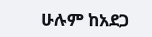ሁሉም ከአደጋ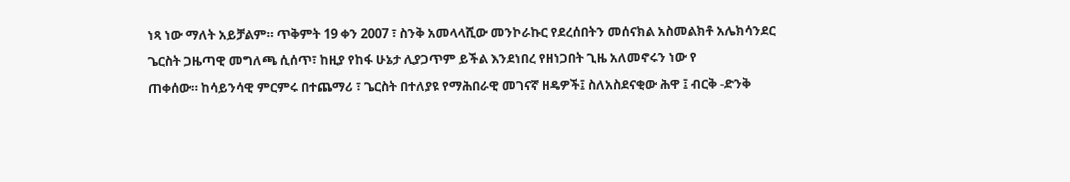ነጻ ነው ማለት አይቻልም። ጥቅምት 19 ቀን 2007 ፣ ስንቅ አመላላሺው መንኮራኩር የደረሰበትን መሰናክል አስመልክቶ አሌክሳንደር ጌርስት ጋዜጣዊ መግለጫ ሲሰጥ፣ ከዚያ የከፋ ሁኔታ ሊያጋጥም ይችል እንደነበረ የዘነጋበት ጊዜ አለመኖሩን ነው የ
ጠቀሰው። ከሳይንሳዊ ምርምሩ በተጨማሪ ፣ ጌርስት በተለያዩ የማሕበራዊ መገናኛ ዘዴዎች፤ ስለአስደናቂው ሕዋ ፤ ብርቅ -ድንቅ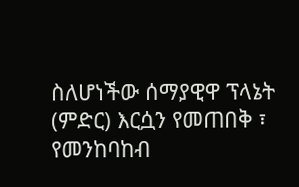ስለሆነችው ሰማያዊዋ ፕላኔት (ምድር) እርሷን የመጠበቅ ፣ የመንከባከብ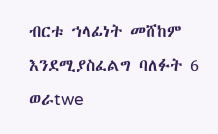ብርቱ ኀላፊነት መሸከም እንደሚያስፈልግ ባለፉት 6 ወራtwe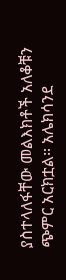ያስተላለፋቸው መልእክቶች አለቆቹን ጭምር አርክቷል። አሌክሳንደ